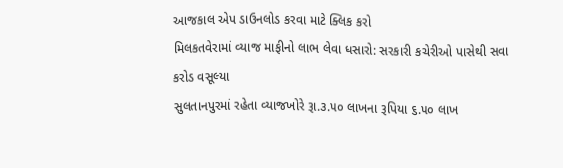આજકાલ એપ ડાઉનલોડ કરવા માટે ક્લિક કરો
મિલકતવેરામાં વ્યાજ માફીનો લાભ લેવા ધસારો: સરકારી કચેરીઓ પાસેથી સવા કરોડ વસૂલ્યા
સુલતાનપુરમાં રહેતા વ્યાજખોરે રૂા.૩.૫૦ લાખના રૂપિયા ૬.૫૦ લાખ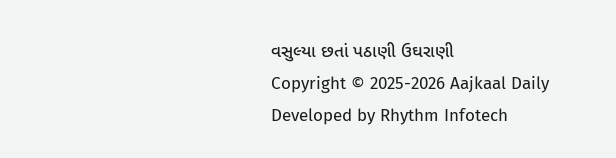વસુલ્યા છતાં પઠાણી ઉઘરાણી
Copyright © 2025-2026 Aajkaal Daily
Developed by Rhythm Infotech